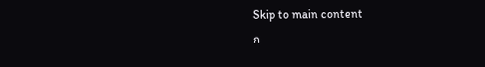Skip to main content
ก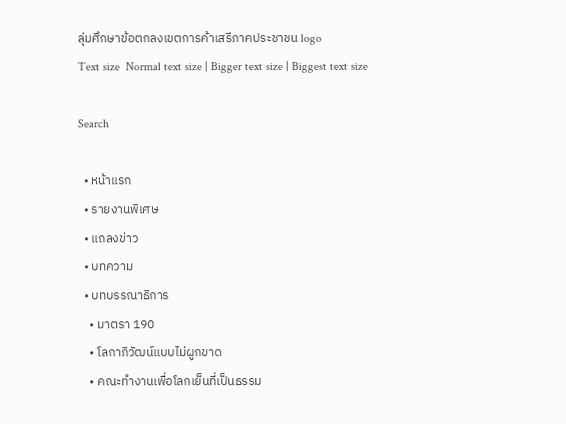ลุ่มศึกษาข้อตกลงเขตการค้าเสรีภาคประชาชน logo
Text size  Normal text size | Bigger text size | Biggest text size

Search

  • หน้าแรก
  • รายงานพิเศษ
  • แถลงข่าว
  • บทความ
  • บทบรรณาธิการ
    • มาตรา 190
    • โลกาภิวัฒน์แบบไม่ผูกขาด
    • คณะทำงานเพื่อโลกเย็นที่เป็นธรรม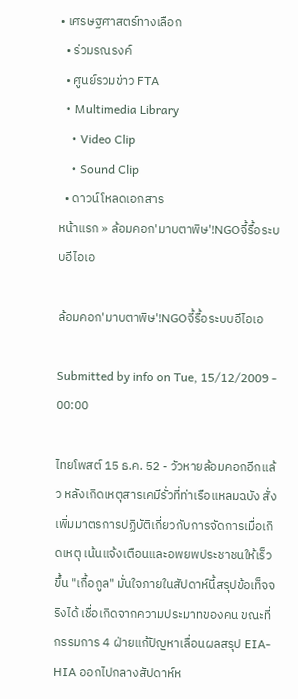• เศรษฐศาสตร์ทางเลือก
  • ร่วมรณรงค์
  • ศูนย์รวมข่าว FTA
  • Multimedia Library
    • Video Clip
    • Sound Clip
  • ดาวน์โหลดเอกสาร
หน้าแรก » ล้อมคอก'มาบตาพิษ'!NGOจี้รื้อระบบอีไอเอ

ล้อมคอก'มาบตาพิษ'!NGOจี้รื้อระบบอีไอเอ

Submitted by info on Tue, 15/12/2009 - 00:00

ไทยโพสต์ 15 ธ.ค. 52 - วัวหายล้อมคอกอีกแล้ว หลังเกิดเหตุสารเคมีรั่วที่ท่าเรือแหลมฉบัง สั่งเพิ่มมาตรการปฏิบัติเกี่ยวกับการจัดการเมื่อเกิดเหตุ เน้นแจ้งเตือนและอพยพประชาชนให้เร็วขึ้น "เกื้อกูล" มั่นใจภายในสัปดาห์นี้สรุปข้อเท็จจริงได้ เชื่อเกิดจากความประมาทของคน ขณะที่กรรมการ 4 ฝ่ายแก้ปัญหาเลื่อนผลสรุป EIA-HIA ออกไปกลางสัปดาห์ห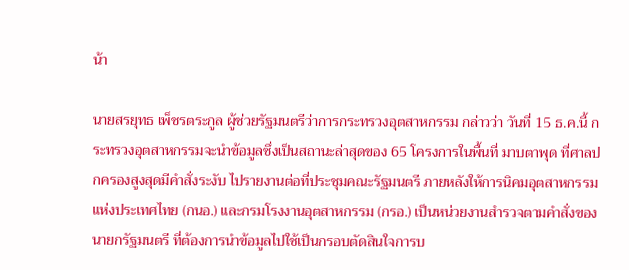น้า

นายสรยุทธ เพ็ชรตระกูล ผู้ช่วยรัฐมนตรีว่าการกระทรวงอุตสาหกรรม กล่าวว่า วันที่ 15 ธ.ค.นี้ กระทรวงอุตสาหกรรมจะนำข้อมูลซึ่งเป็นสถานะล่าสุดของ 65 โครงการในพื้นที่ มาบตาพุด ที่ศาลปกครองสูงสุดมีคำสั่งระงับ ไปรายงานต่อที่ประชุมคณะรัฐมนตรี ภายหลังให้การนิคมอุตสาหกรรมแห่งประเทศไทย (กนอ.) และกรมโรงงานอุตสาหกรรม (กรอ.) เป็นหน่วยงานสำรวจตามคำสั่งของนายกรัฐมนตรี ที่ต้องการนำข้อมูลไปใช้เป็นกรอบตัดสินใจการบ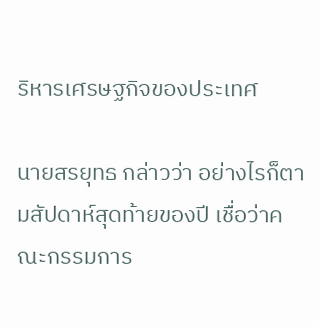ริหารเศรษฐกิจของประเทศ

นายสรยุทธ กล่าวว่า อย่างไรก็ตามสัปดาห์สุดท้ายของปี เชื่อว่าคณะกรรมการ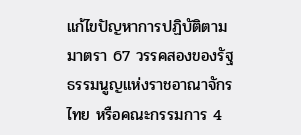แก้ไขปัญหาการปฏิบัติตามมาตรา 67 วรรคสองของรัฐธรรมนูญแห่งราชอาณาจักรไทย หรือคณะกรรมการ 4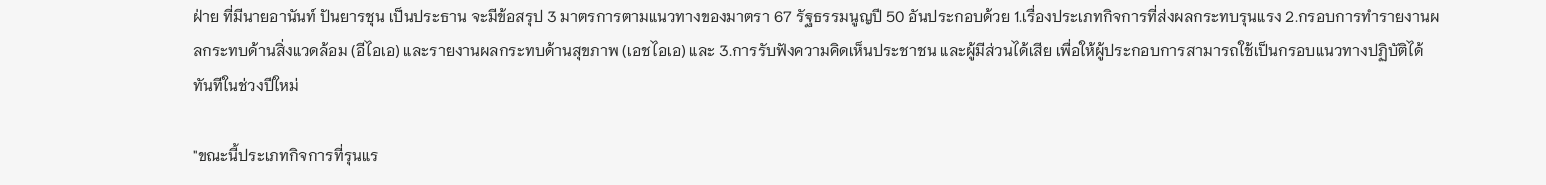ฝ่าย ที่มีนายอานันท์ ปันยารชุน เป็นประธาน จะมีข้อสรุป 3 มาตรการตามแนวทางของมาตรา 67 รัฐธรรมนูญปี 50 อันประกอบด้วย 1.เรื่องประเภทกิจการที่ส่งผลกระทบรุนแรง 2.กรอบการทำรายงานผลกระทบด้านสิ่งแวดล้อม (อีไอเอ) และรายงานผลกระทบด้านสุขภาพ (เอชไอเอ) และ 3.การรับฟังความคิดเห็นประชาชน และผู้มีส่วนได้เสีย เพื่อให้ผู้ประกอบการสามารถใช้เป็นกรอบแนวทางปฏิบัติได้ทันทีในช่วงปีใหม่

"ขณะนี้ประเภทกิจการที่รุนแร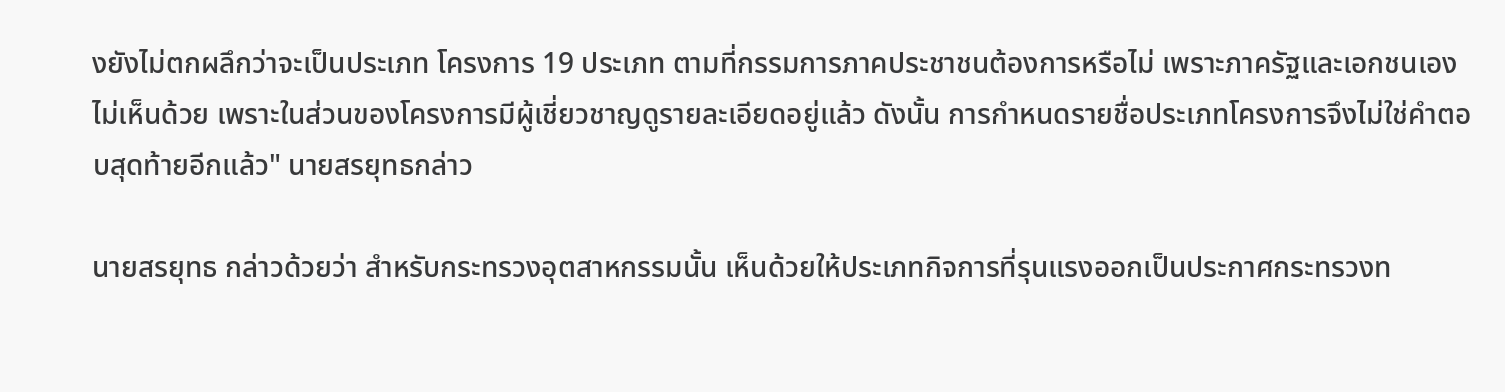งยังไม่ตกผลึกว่าจะเป็นประเภท โครงการ 19 ประเภท ตามที่กรรมการภาคประชาชนต้องการหรือไม่ เพราะภาครัฐและเอกชนเองไม่เห็นด้วย เพราะในส่วนของโครงการมีผู้เชี่ยวชาญดูรายละเอียดอยู่แล้ว ดังนั้น การกำหนดรายชื่อประเภทโครงการจึงไม่ใช่คำตอบสุดท้ายอีกแล้ว" นายสรยุทธกล่าว

นายสรยุทธ กล่าวด้วยว่า สำหรับกระทรวงอุตสาหกรรมนั้น เห็นด้วยให้ประเภทกิจการที่รุนแรงออกเป็นประกาศกระทรวงท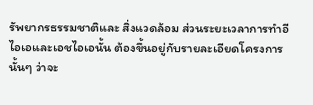รัพยากรธรรมชาติและ สิ่งแวดล้อม ส่วนระยะเวลาการทำอีไอเอและเอชไอเอนั้น ต้องขึ้นอยู่กับรายละเอียดโครงการนั้นๆ ว่าจะ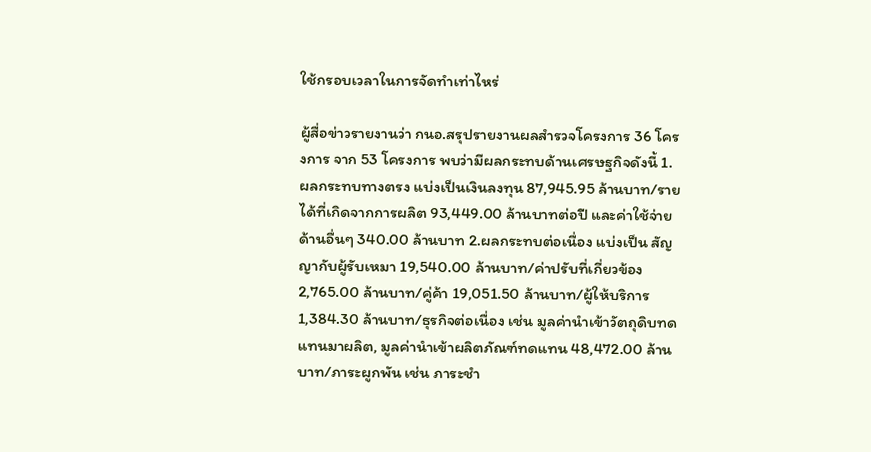ใช้กรอบเวลาในการจัดทำเท่าไหร่

ผู้สื่อข่าวรายงานว่า กนอ.สรุปรายงานผลสำรวจโครงการ 36 โครงการ จาก 53 โครงการ พบว่ามีผลกระทบด้านเศรษฐกิจดังนี้ 1.ผลกระทบทางตรง แบ่งเป็นเงินลงทุน 87,945.95 ล้านบาท/รายได้ที่เกิดจากการผลิต 93,449.00 ล้านบาทต่อปี และค่าใช้จ่ายด้านอื่นๆ 340.00 ล้านบาท 2.ผลกระทบต่อเนื่อง แบ่งเป็น สัญญากับผู้รับเหมา 19,540.00 ล้านบาท/ค่าปรับที่เกี่ยวข้อง 2,765.00 ล้านบาท/คู่ค้า 19,051.50 ล้านบาท/ผู้ให้บริการ 1,384.30 ล้านบาท/ธุรกิจต่อเนื่อง เช่น มูลค่านำเข้าวัตถุดิบทดแทนมาผลิต, มูลค่านำเข้าผลิตภัณฑ์ทดแทน 48,472.00 ล้านบาท/ภาระผูกพัน เช่น ภาระชำ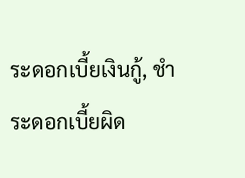ระดอกเบี้ยเงินกู้, ชำระดอกเบี้ยผิด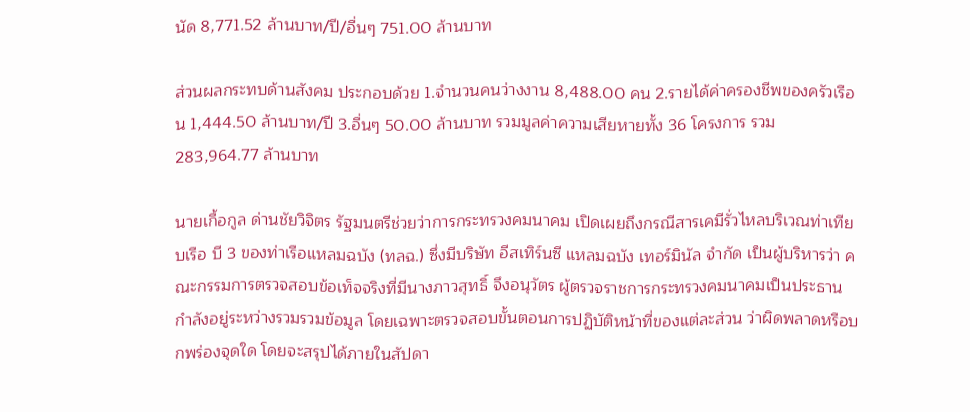นัด 8,771.52 ล้านบาท/ปี/อื่นๆ 751.00 ล้านบาท

ส่วนผลกระทบด้านสังคม ประกอบด้วย 1.จำนวนคนว่างงาน 8,488.00 คน 2.รายได้ค่าครองชีพของครัวเรือน 1,444.50 ล้านบาท/ปี 3.อื่นๆ 50.00 ล้านบาท รวมมูลค่าความเสียหายทั้ง 36 โครงการ รวม 283,964.77 ล้านบาท

นายเกื้อกูล ด่านชัยวิจิตร รัฐมนตรีช่วยว่าการกระทรวงคมนาคม เปิดเผยถึงกรณีสารเคมีรั่วไหลบริเวณท่าเทียบเรือ บี 3 ของท่าเรือแหลมฉบัง (ทลฉ.) ซึ่งมีบริษัท อีสเทิร์นซี แหลมฉบัง เทอร์มินัล จำกัด เป็นผู้บริหารว่า คณะกรรมการตรวจสอบข้อเท็จจริงที่มีนางภาวสุทธิ์ จึงอนุวัตร ผู้ตรวจราชการกระทรวงคมนาคมเป็นประธาน กำลังอยู่ระหว่างรวมรวมข้อมูล โดยเฉพาะตรวจสอบขั้นตอนการปฏิบัติหน้าที่ของแต่ละส่วน ว่าผิดพลาดหรือบกพร่องจุดใด โดยจะสรุปได้ภายในสัปดา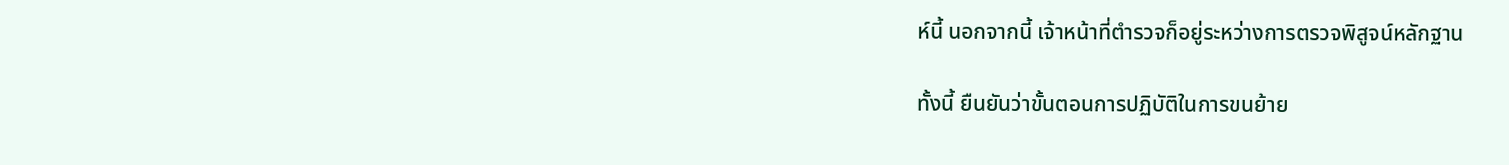ห์นี้ นอกจากนี้ เจ้าหน้าที่ตำรวจก็อยู่ระหว่างการตรวจพิสูจน์หลักฐาน

ทั้งนี้ ยืนยันว่าขั้นตอนการปฏิบัติในการขนย้าย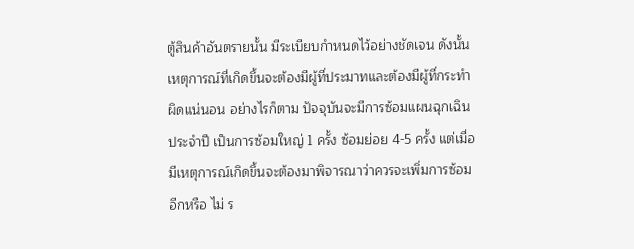ตู้สินค้าอันตรายนั้น มีระเบียบกำหนดไว้อย่างชัดเจน ดังนั้น เหตุการณ์ที่เกิดขึ้นจะต้องมีผู้ที่ประมาทและต้องมีผู้ที่กระทำผิดแน่นอน อย่างไรก็ตาม ปัจจุบันจะมีการซ้อมแผนฉุกเฉินประจำปี เป็นการซ้อมใหญ่ 1 ครั้ง ซ้อมย่อย 4-5 ครั้ง แต่เมื่อมีเหตุการณ์เกิดขึ้นจะต้องมาพิจารณาว่าควรจะเพิ่มการซ้อมอีกหรือ ไม่ ร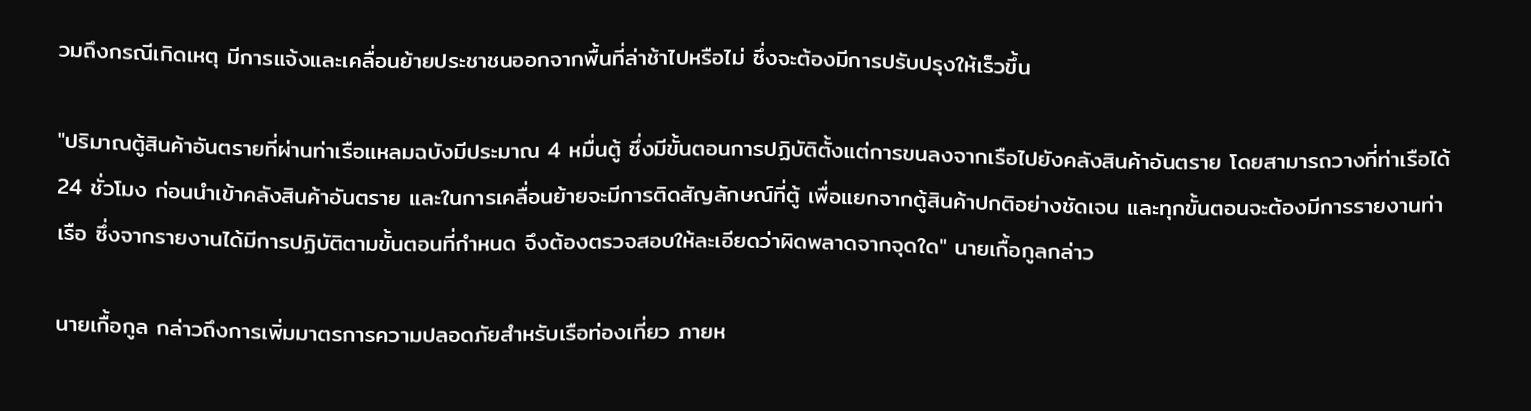วมถึงกรณีเกิดเหตุ มีการแจ้งและเคลื่อนย้ายประชาชนออกจากพื้นที่ล่าช้าไปหรือไม่ ซึ่งจะต้องมีการปรับปรุงให้เร็วขึ้น

"ปริมาณตู้สินค้าอันตรายที่ผ่านท่าเรือแหลมฉบังมีประมาณ 4 หมื่นตู้ ซึ่งมีขั้นตอนการปฏิบัติตั้งแต่การขนลงจากเรือไปยังคลังสินค้าอันตราย โดยสามารถวางที่ท่าเรือได้ 24 ชั่วโมง ก่อนนำเข้าคลังสินค้าอันตราย และในการเคลื่อนย้ายจะมีการติดสัญลักษณ์ที่ตู้ เพื่อแยกจากตู้สินค้าปกติอย่างชัดเจน และทุกขั้นตอนจะต้องมีการรายงานท่าเรือ ซึ่งจากรายงานได้มีการปฏิบัติตามขั้นตอนที่กำหนด จึงต้องตรวจสอบให้ละเอียดว่าผิดพลาดจากจุดใด" นายเกื้อกูลกล่าว

นายเกื้อกูล กล่าวถึงการเพิ่มมาตรการความปลอดภัยสำหรับเรือท่องเที่ยว ภายห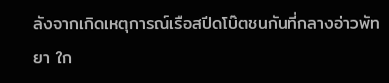ลังจากเกิดเหตุการณ์เรือสปีดโบ๊ตชนกันที่กลางอ่าวพัทยา ใก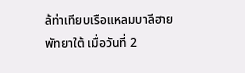ล้ท่าเทียบเรือแหลมบาลีฮาย พัทยาใต้ เมื่อวันที่ 2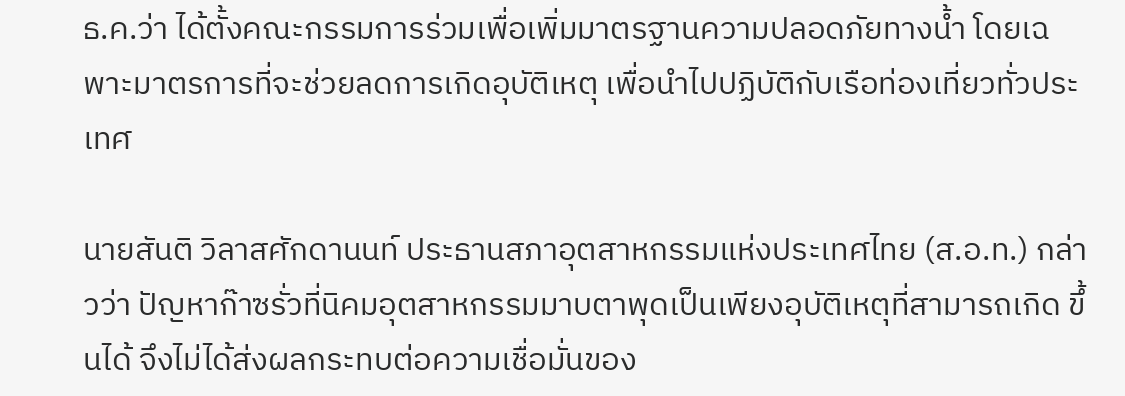ธ.ค.ว่า ได้ตั้งคณะกรรมการร่วมเพื่อเพิ่มมาตรฐานความปลอดภัยทางน้ำ โดยเฉพาะมาตรการที่จะช่วยลดการเกิดอุบัติเหตุ เพื่อนำไปปฏิบัติกับเรือท่องเที่ยวทั่วประเทศ

นายสันติ วิลาสศักดานนท์ ประธานสภาอุตสาหกรรมแห่งประเทศไทย (ส.อ.ท.) กล่าวว่า ปัญหาก๊าซรั่วที่นิคมอุตสาหกรรมมาบตาพุดเป็นเพียงอุบัติเหตุที่สามารถเกิด ขึ้นได้ จึงไม่ได้ส่งผลกระทบต่อความเชื่อมั่นของ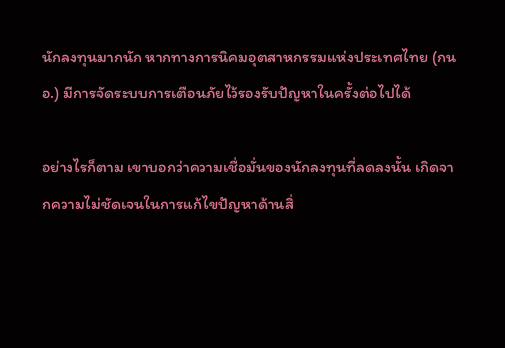นักลงทุนมากนัก หากทางการนิคมอุตสาหกรรมแห่งประเทศไทย (กนอ.) มีการจัดระบบการเตือนภัยไว้รองรับปัญหาในครั้งต่อไปได้

อย่างไรก็ตาม เขาบอกว่าความเชื่อมั่นของนักลงทุนที่ลดลงนั้น เกิดจากความไม่ชัดเจนในการแก้ไขปัญหาด้านสิ่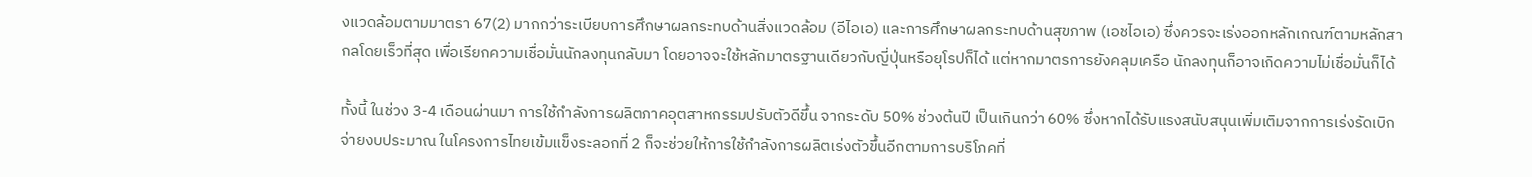งแวดล้อมตามมาตรา 67(2) มากกว่าระเบียบการศึกษาผลกระทบด้านสิ่งแวดล้อม (อีไอเอ) และการศึกษาผลกระทบด้านสุขภาพ (เอชไอเอ) ซึ่งควรจะเร่งออกหลักเกณฑ์ตามหลักสากลโดยเร็วที่สุด เพื่อเรียกความเชื่อมั่นนักลงทุนกลับมา โดยอาจจะใช้หลักมาตรฐานเดียวกับญี่ปุ่นหรือยุโรปก็ได้ แต่หากมาตรการยังคลุมเครือ นักลงทุนก็อาจเกิดความไม่เชื่อมั่นก็ได้

ทั้งนี้ ในช่วง 3-4 เดือนผ่านมา การใช้กำลังการผลิตภาคอุตสาหกรรมปรับตัวดีขึ้น จากระดับ 50% ช่วงต้นปี เป็นเกินกว่า 60% ซึ่งหากได้รับแรงสนับสนุนเพิ่มเติมจากการเร่งรัดเบิกจ่ายงบประมาณ ในโครงการไทยเข้มแข็งระลอกที่ 2 ก็จะช่วยให้การใช้กำลังการผลิตเร่งตัวขึ้นอีกตามการบริโภคที่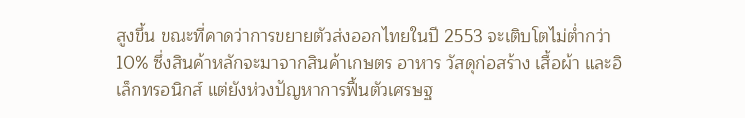สูงขึ้น ขณะที่คาดว่าการขยายตัวส่งออกไทยในปี 2553 จะเติบโตไม่ต่ำกว่า 10% ซึ่งสินค้าหลักจะมาจากสินค้าเกษตร อาหาร วัสดุก่อสร้าง เสื้อผ้า และอิเล็กทรอนิกส์ แต่ยังห่วงปัญหาการฟื้นตัวเศรษฐ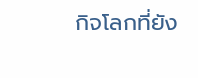กิจโลกที่ยัง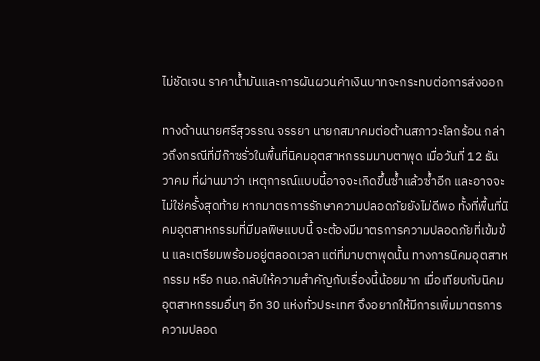ไม่ชัดเจน ราคาน้ำมันและการผันผวนค่าเงินบาทจะกระทบต่อการส่งออก

ทางด้านนายศรีสุวรรณ จรรยา นายกสมาคมต่อต้านสภาวะโลกร้อน กล่าวถึงกรณีที่มีก๊าซรั่วในพื้นที่นิคมอุตสาหกรรมมาบตาพุด เมื่อวันที่ 12 ธันวาคม ที่ผ่านมาว่า เหตุการณ์แบบนี้อาจจะเกิดขึ้นซ้ำแล้วซ้ำอีก และอาจจะไม่ใช่ครั้งสุดท้าย หากมาตรการรักษาความปลอดภัยยังไม่ดีพอ ทั้งที่พื้นที่นิคมอุตสาหกรรมที่มีมลพิษแบบนี้ จะต้องมีมาตรการความปลอดภัยที่เข้มข้น และเตรียมพร้อมอยู่ตลอดเวลา แต่ที่มาบตาพุดนั้น ทางการนิคมอุตสาหกรรม หรือ กนอ.กลับให้ความสำคัญกับเรื่องนี้น้อยมาก เมื่อเทียบกับนิคมอุตสาหกรรมอื่นๆ อีก 30 แห่งทั่วประเทศ จึงอยากให้มีการเพิ่มมาตรการความปลอด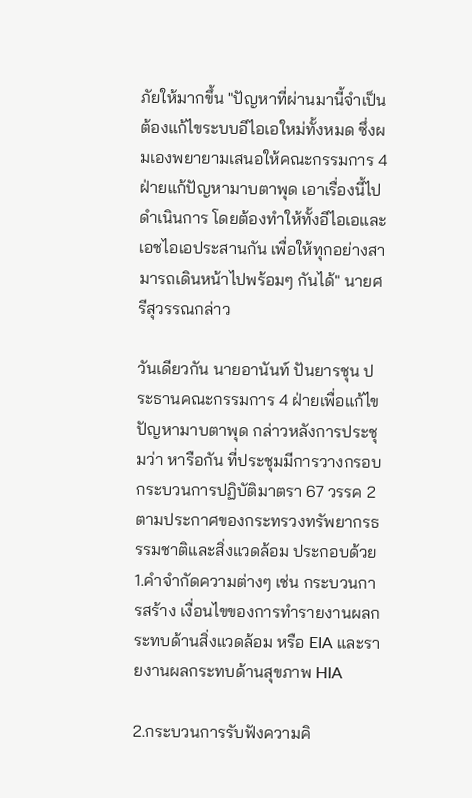ภัยให้มากขึ้น "ปัญหาที่ผ่านมานี้จำเป็นต้องแก้ไขระบบอีไอเอใหม่ทั้งหมด ซึ่งผมเองพยายามเสนอให้คณะกรรมการ 4 ฝ่ายแก้ปัญหามาบตาพุด เอาเรื่องนี้ไปดำเนินการ โดยต้องทำให้ทั้งอีไอเอและเอชไอเอประสานกัน เพื่อให้ทุกอย่างสามารถเดินหน้าไปพร้อมๆ กันได้" นายศรีสุวรรณกล่าว

วันเดียวกัน นายอานันท์ ปันยารชุน ประธานคณะกรรมการ 4 ฝ่ายเพื่อแก้ไขปัญหามาบตาพุด กล่าวหลังการประชุมว่า หารือกัน ที่ประชุมมีการวางกรอบ กระบวนการปฏิบัติมาตรา 67 วรรค 2 ตามประกาศของกระทรวงทรัพยากรธรรมชาติและสิ่งแวดล้อม ประกอบด้วย 1.คำจำกัดความต่างๆ เช่น กระบวนการสร้าง เงื่อนไขของการทำรายงานผลกระทบด้านสิ่งแวดล้อม หรือ EIA และรายงานผลกระทบด้านสุขภาพ HIA

2.กระบวนการรับฟังความคิ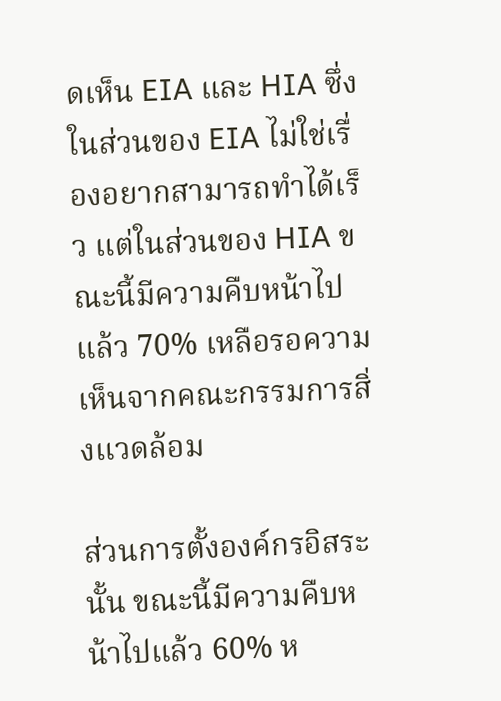ดเห็น EIA และ HIA ซึ่งในส่วนของ EIA ไม่ใช่เรื่องอยากสามารถทำได้เร็ว แต่ในส่วนของ HIA ขณะนี้มีความคืบหน้าไปแล้ว 70% เหลือรอความเห็นจากคณะกรรมการสิ่งแวดล้อม

ส่วนการตั้งองค์กรอิสระนั้น ขณะนี้มีความคืบหน้าไปแล้ว 60% ห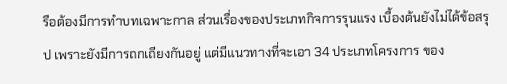รือต้องมีการทำบทเฉพาะกาล ส่วนเรื่องของประเภทกิจการรุนแรง เบื้องต้นยังไม่ได้ข้อสรุป เพราะยังมีการถกเถียงกันอยู่ แต่มีแนวทางที่จะเอา 34 ประเภทโครงการ ของ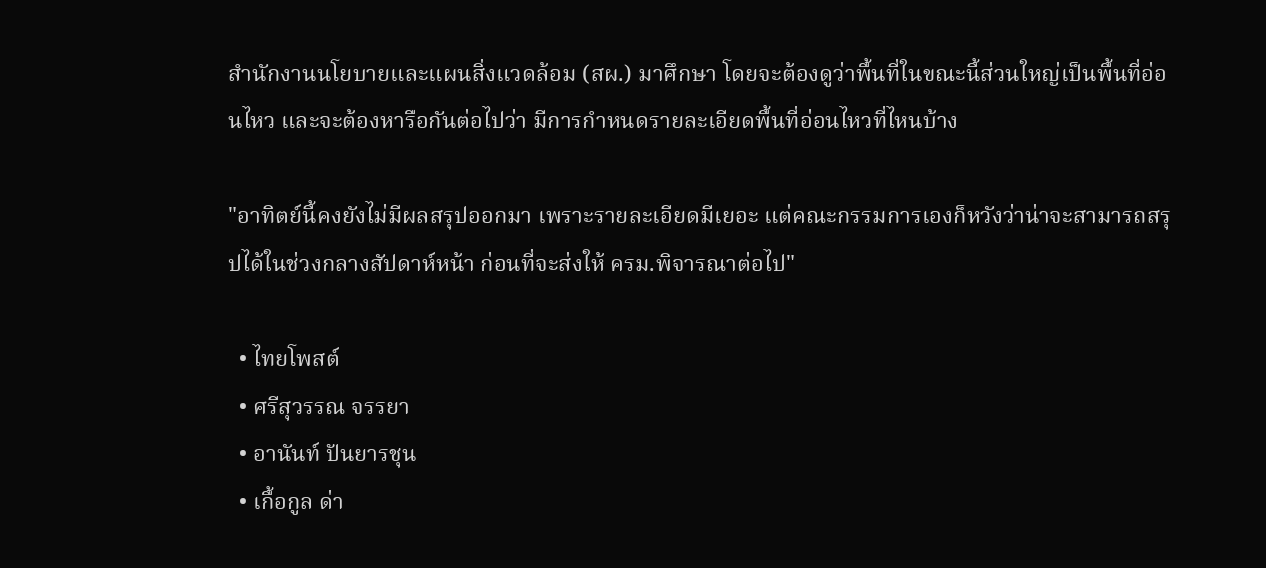สำนักงานนโยบายและแผนสิ่งแวดล้อม (สผ.) มาศึกษา โดยจะต้องดูว่าพื้นที่ในขณะนี้ส่วนใหญ่เป็นพื้นที่อ่อนไหว และจะต้องหารือกันต่อไปว่า มีการกำหนดรายละเอียดพื้นที่อ่อนไหวที่ไหนบ้าง

"อาทิตย์นี้คงยังไม่มีผลสรุปออกมา เพราะรายละเอียดมีเยอะ แต่คณะกรรมการเองก็หวังว่าน่าจะสามารถสรุปได้ในช่วงกลางสัปดาห์หน้า ก่อนที่จะส่งให้ ครม.พิจารณาต่อไป"

  • ไทยโพสต์
  • ศรีสุวรรณ จรรยา
  • อานันท์ ปันยารชุน
  • เกื้อกูล ด่า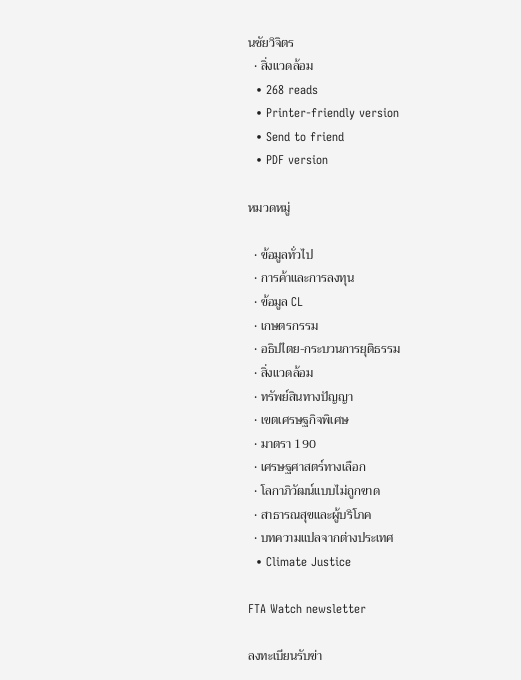นชัยวิจิตร
  • สิ่งแวดล้อม
  • 268 reads
  • Printer-friendly version
  • Send to friend
  • PDF version

หมวดหมู่

  • ข้อมูลทั่วไป
  • การค้าและการลงทุน
  • ข้อมูล CL
  • เกษตรกรรม
  • อธิปไตย-กระบวนการยุติธรรม
  • สิ่งแวดล้อม
  • ทรัพย์สินทางปัญญา
  • เขตเศรษฐกิจพิเศษ
  • มาตรา 190
  • เศรษฐศาสตร์ทางเลือก
  • โลกาภิวัฒน์แบบไม่ถูกขาด
  • สาธารณสุขและผู้บริโภค
  • บทความแปลจากต่างประเทศ
  • Climate Justice

FTA Watch newsletter

ลงทะเบียนรับข่า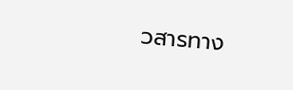วสารทาง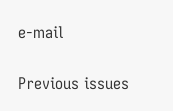e-mail

Previous issues